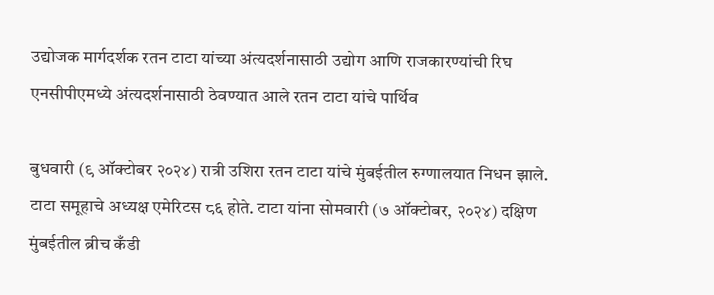उद्योजक मार्गदर्शक रतन टाटा यांच्या अंत्यदर्शनासाठी उद्योग आणि राजकारण्यांची रिघ एनसीपीएमध्ये अंत्यदर्शनासाठी ठेवण्यात आले रतन टाटा यांचे पार्थिव

बुधवारी (९ ऑक्टोबर २०२४) रात्री उशिरा रतन टाटा यांचे मुंबईतील रुग्णालयात निधन झाले. टाटा समूहाचे अध्यक्ष एमेरिटस ८६ होते. टाटा यांना सोमवारी (७ ऑक्टोबर, २०२४) दक्षिण मुंबईतील ब्रीच कँडी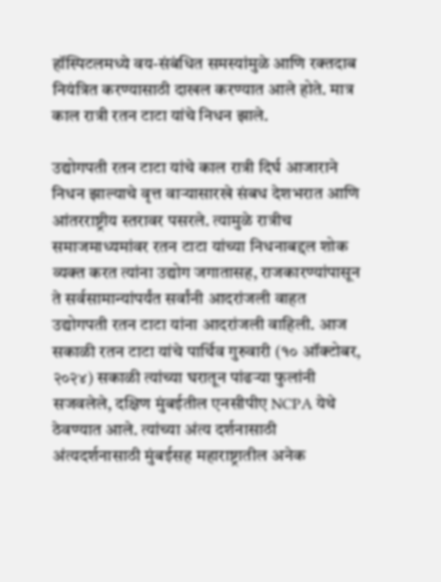हॉस्पिटलमध्ये वय-संबंधित समस्यांमुळे आणि रक्तदाब नियंत्रित करण्यासाठी दाखल करण्यात आले होते. मात्र काल रात्री रतन टाटा यांचे निधन झाले.

उद्योगपती रतन टाटा यांचे काल रात्री दिर्घ आजाराने निधन झाल्याचे वृत्त वाऱ्यासारखे संबध देशभरात आणि आंतरराष्ट्रीय स्तरावर पसरले. त्यामुळे रात्रीच समाजमाध्यमांवर रतन टाटा यांच्या निधनाबद्दल शोक व्यक्त करत त्यांना उद्योग जगातासह, राजकारण्यांपासून ते सर्वसामान्यांपर्यंत सर्वांनी आदरांजली वाहत उद्योगपती रतन टाटा यांना आदरांजली वाहिली. आज सकाळी रतन टाटा यांचे पार्थिव गुरुवारी (१० ऑक्टोबर, २०२४) सकाळी त्यांच्या घरातून पांढऱ्या फुलांनी सजवलेले, दक्षिण मुंबईतील एनसीपीए NCPA येथे ठेवण्यात आले. त्यांच्या अंत्य दर्शनासाठी अंत्यदर्शनासाठी मुंबईसह महाराष्ट्रातील अनेक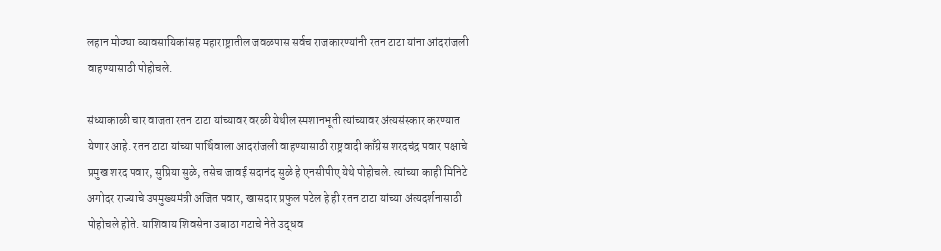लहान मोठ्या व्यावसायिकांसह महाराष्ट्रातील जवळपास सर्वच राजकारण्यांनी रतन टाटा यांना आंदरांजली वाहण्यासाठी पोहोचले.

संध्याकाळी चार वाजता रतन टाटा यांच्यावर वरळी येथील स्मशानभूती त्यांच्यावर अंत्यसंस्कार करण्यात येणार आहे. रतन टाटा यांच्या पार्थिवाला आदरांजली वाहण्यासाठी राष्ट्रवादी काँग्रेस शरदचंद्र पवार पक्षाचे प्रमुख शरद पवार, सुप्रिया सुळे, तसेच जावई सदानंद सुळे हे एनसीपीए येथे पोहोचले. त्यांच्या काही मिनिटे अगोदर राज्याचे उपमुख्यमंत्री अजित पवार, खासदार प्रफुल पटेल हे ही रतन टाटा यांच्या अंत्यदर्शनासाठी पोहोचले होते. याशिवाय शिवसेना उबाठा गटाचे नेते उद्धव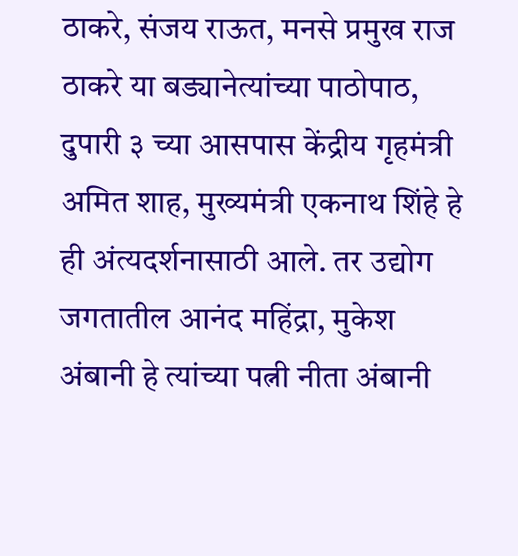ठाकरे, संजय राऊत, मनसे प्रमुख राज ठाकरे या बड्यानेत्यांच्या पाठोपाठ, दुपारी ३ च्या आसपास केंद्रीय गृहमंत्री अमित शाह, मुख्यमंत्री एकनाथ शिंहे हे ही अंत्यदर्शनासाठी आले. तर उद्योग जगतातील आनंद महिंद्रा, मुकेश अंबानी हे त्यांच्या पत्नी नीता अंबानी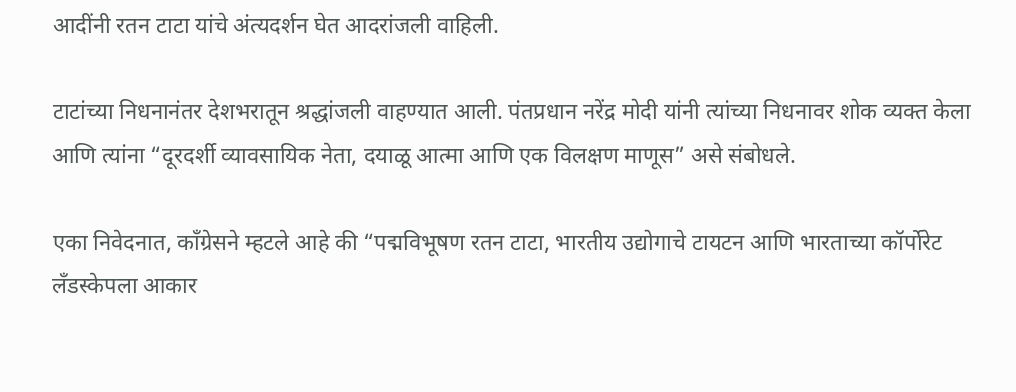आदींनी रतन टाटा यांचे अंत्यदर्शन घेत आदरांजली वाहिली.

टाटांच्या निधनानंतर देशभरातून श्रद्धांजली वाहण्यात आली. पंतप्रधान नरेंद्र मोदी यांनी त्यांच्या निधनावर शोक व्यक्त केला आणि त्यांना “दूरदर्शी व्यावसायिक नेता, दयाळू आत्मा आणि एक विलक्षण माणूस” असे संबोधले.

एका निवेदनात, काँग्रेसने म्हटले आहे की “पद्मविभूषण रतन टाटा, भारतीय उद्योगाचे टायटन आणि भारताच्या कॉर्पोरेट लँडस्केपला आकार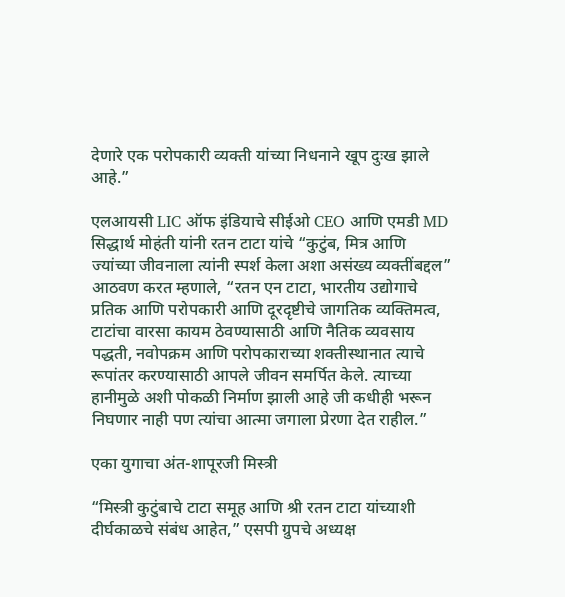देणारे एक परोपकारी व्यक्ती यांच्या निधनाने खूप दुःख झाले आहे.”

एलआयसी LIC ऑफ इंडियाचे सीईओ CEO आणि एमडी MD सिद्धार्थ मोहंती यांनी रतन टाटा यांचे “कुटुंब, मित्र आणि ज्यांच्या जीवनाला त्यांनी स्पर्श केला अशा असंख्य व्यक्तींबद्दल” आठवण करत म्हणाले, “रतन एन टाटा, भारतीय उद्योगाचे प्रतिक आणि परोपकारी आणि दूरदृष्टीचे जागतिक व्यक्तिमत्व, टाटांचा वारसा कायम ठेवण्यासाठी आणि नैतिक व्यवसाय पद्धती, नवोपक्रम आणि परोपकाराच्या शक्तीस्थानात त्याचे रूपांतर करण्यासाठी आपले जीवन समर्पित केले. त्याच्या हानीमुळे अशी पोकळी निर्माण झाली आहे जी कधीही भरून निघणार नाही पण त्यांचा आत्मा जगाला प्रेरणा देत राहील.”

एका युगाचा अंत-शापूरजी मिस्त्री

“मिस्त्री कुटुंबाचे टाटा समूह आणि श्री रतन टाटा यांच्याशी दीर्घकाळचे संबंध आहेत,” एसपी ग्रुपचे अध्यक्ष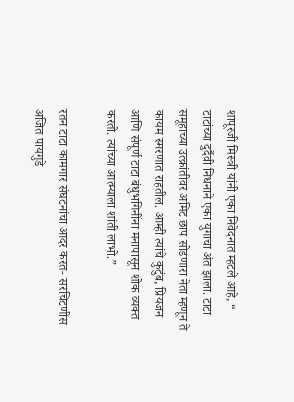शापूरजी मिस्त्री यांनी एका निवेदनात म्हटले आहे, “ टाटांच्या दुर्दैवी निधनाने एका युगाचा अंत झाला. टाटा समूहाच्या उत्क्रांतीवर अमिट छाप सोडणारा नेता म्हणून ते कायम स्मरणात राहतील. आम्ही त्यांचे कुटुंब, प्रियजन आणि संपूर्ण टाटा बंधुभगिनींना मनापासून शोक व्यक्त करतो. त्यांच्या आत्म्याला शांती लाभो.”

रतन टाटा कामगार संघटनांचा आदर करत- सरचिटणीस अजित पायगुडे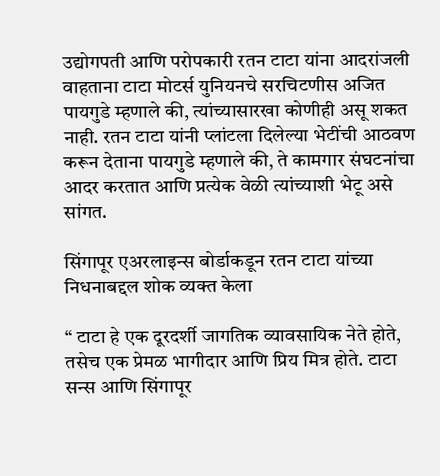उद्योगपती आणि परोपकारी रतन टाटा यांना आदरांजली वाहताना टाटा मोटर्स युनियनचे सरचिटणीस अजित पायगुडे म्हणाले की, त्यांच्यासारखा कोणीही असू शकत नाही. रतन टाटा यांनी प्लांटला दिलेल्या भेटींची आठवण करून देताना पायगुडे म्हणाले की, ते कामगार संघटनांचा आदर करतात आणि प्रत्येक वेळी त्यांच्याशी भेटू असे सांगत.

सिंगापूर एअरलाइन्स बोर्डाकडून रतन टाटा यांच्या निधनाबद्दल शोक व्यक्त केला

“ टाटा हे एक दूरदर्शी जागतिक व्यावसायिक नेते होते, तसेच एक प्रेमळ भागीदार आणि प्रिय मित्र होते. टाटा सन्स आणि सिंगापूर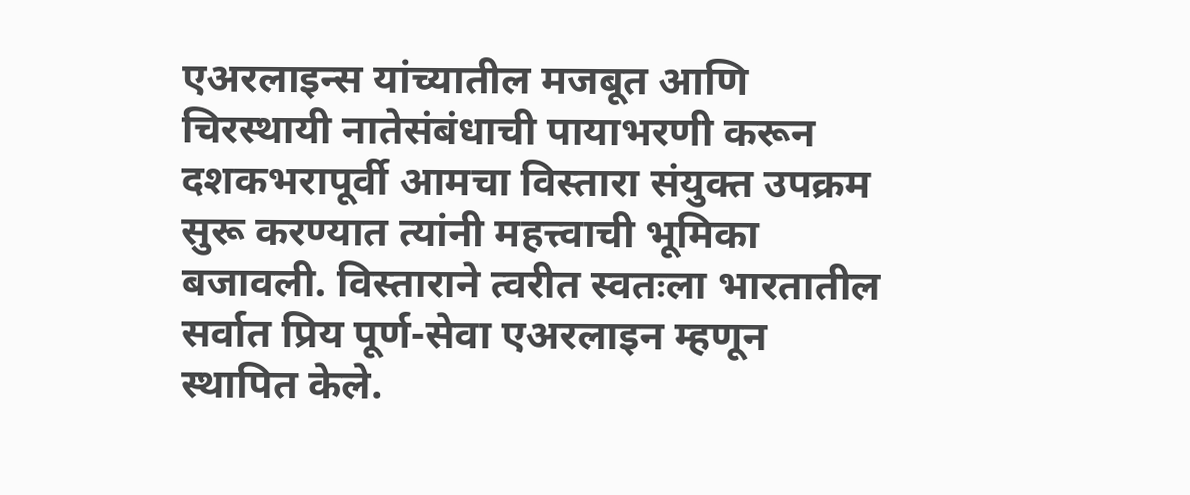एअरलाइन्स यांच्यातील मजबूत आणि चिरस्थायी नातेसंबंधाची पायाभरणी करून दशकभरापूर्वी आमचा विस्तारा संयुक्त उपक्रम सुरू करण्यात त्यांनी महत्त्वाची भूमिका बजावली. विस्ताराने त्वरीत स्वतःला भारतातील सर्वात प्रिय पूर्ण-सेवा एअरलाइन म्हणून स्थापित केले.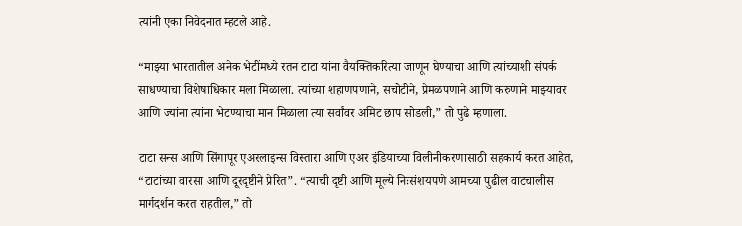त्यांनी एका निवेदनात म्हटले आहे.

“माझ्या भारतातील अनेक भेटींमध्ये रतन टाटा यांना वैयक्तिकरित्या जाणून घेण्याचा आणि त्यांच्याशी संपर्क साधण्याचा विशेषाधिकार मला मिळाला. त्यांच्या शहाणपणाने, सचोटीने, प्रेमळपणाने आणि करुणाने माझ्यावर आणि ज्यांना त्यांना भेटण्याचा मान मिळाला त्या सर्वांवर अमिट छाप सोडली,” तो पुढे म्हणाला.

टाटा सन्स आणि सिंगापूर एअरलाइन्स विस्तारा आणि एअर इंडियाच्या विलीनीकरणासाठी सहकार्य करत आहेत, “टाटांच्या वारसा आणि दूरदृष्टीने प्रेरित”. “त्याची दृष्टी आणि मूल्ये निःसंशयपणे आमच्या पुढील वाटचालीस मार्गदर्शन करत राहतील,” तो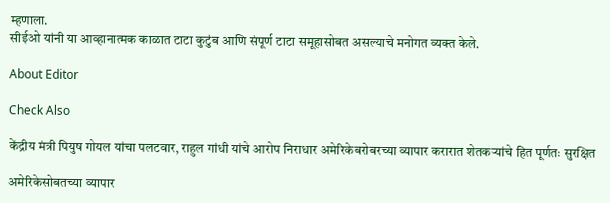म्हणाला.
सीईओ यांनी या आव्हानात्मक काळात टाटा कुटुंब आणि संपूर्ण टाटा समूहासोबत असल्याचे मनोगत व्यक्त केले.

About Editor

Check Also

केंद्रीय मंत्री पियुष गोयल यांचा पलटवार, राहुल गांधी यांचे आरोप निराधार अमेरिकेबरोबरच्या व्यापार करारात शेतकऱ्यांचे हित पूर्णतः सुरक्षित

अमेरिकेसोबतच्या व्यापार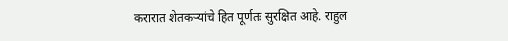करारात शेतकऱ्यांचे हित पूर्णतः सुरक्षित आहे. राहुल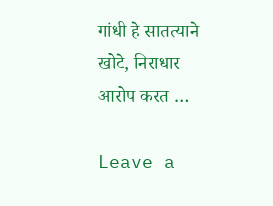गांधी हे सातत्याने खोटे, निराधार आरोप करत …

Leave a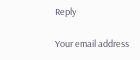Reply

Your email address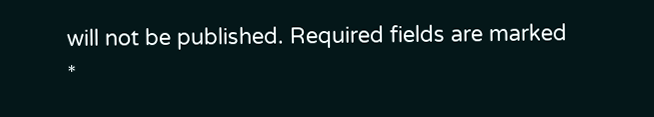will not be published. Required fields are marked *